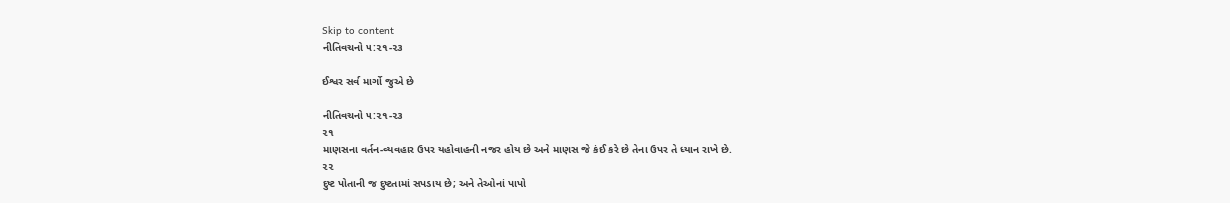Skip to content
નીતિવચનો ૫:૨૧-૨૩

ઈશ્વર સર્વ માર્ગો જુએ છે

નીતિવચનો ૫:૨૧-૨૩
૨૧
માણસના વર્તન-વ્યવહાર ઉપર યહોવાહની નજર હોય છે અને માણસ જે કંઈ કરે છે તેના ઉપર તે ધ્યાન રાખે છે.
૨૨
દુષ્ટ પોતાની જ દુષ્ટતામાં સપડાય છે; અને તેઓનાં પાપો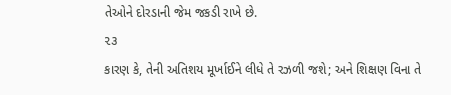તેઓને દોરડાની જેમ જકડી રાખે છે.
૨૩
કારણ કે, તેની અતિશય મૂર્ખાઈને લીધે તે રઝળી જશે; અને શિક્ષણ વિના તે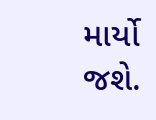માર્યો જશે.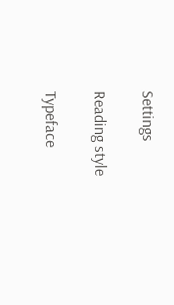Settings

Reading style

Typeface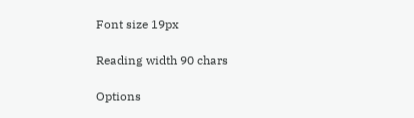Font size 19px

Reading width 90 chars

Options